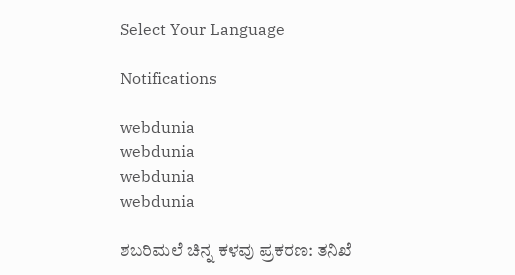Select Your Language

Notifications

webdunia
webdunia
webdunia
webdunia

ಶಬರಿಮಲೆ ಚಿನ್ನ ಕಳವು ಪ್ರಕರಣ: ತನಿಖೆ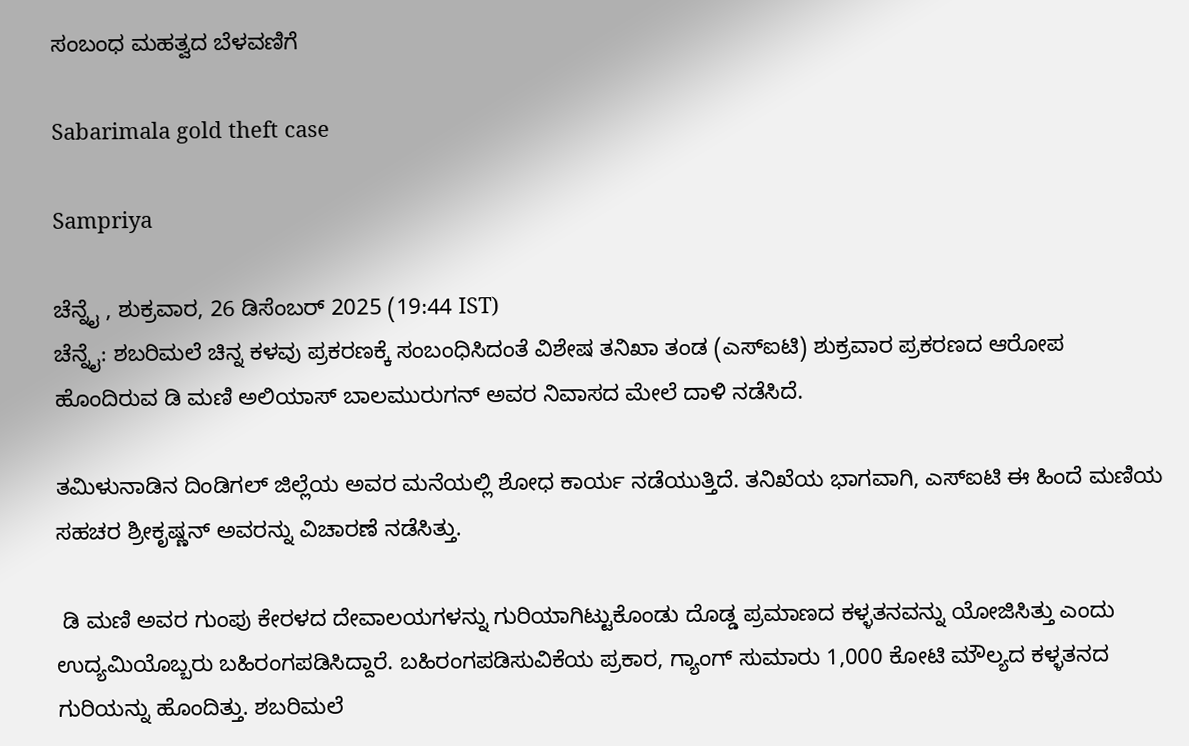ಸಂಬಂಧ ಮಹತ್ವದ ಬೆಳವಣಿಗೆ

Sabarimala gold theft case

Sampriya

ಚೆನ್ನೈ , ಶುಕ್ರವಾರ, 26 ಡಿಸೆಂಬರ್ 2025 (19:44 IST)
ಚೆನ್ನೈ: ಶಬರಿಮಲೆ ಚಿನ್ನ ಕಳವು ಪ್ರಕರಣಕ್ಕೆ ಸಂಬಂಧಿಸಿದಂತೆ ವಿಶೇಷ ತನಿಖಾ ತಂಡ (ಎಸ್‌ಐಟಿ) ಶುಕ್ರವಾರ ಪ್ರಕರಣದ ಆರೋಪ ಹೊಂದಿರುವ ಡಿ ಮಣಿ ಅಲಿಯಾಸ್ ಬಾಲಮುರುಗನ್ ಅವರ ನಿವಾಸದ ಮೇಲೆ ದಾಳಿ ನಡೆಸಿದೆ.

ತಮಿಳುನಾಡಿನ ದಿಂಡಿಗಲ್ ಜಿಲ್ಲೆಯ ಅವರ ಮನೆಯಲ್ಲಿ ಶೋಧ ಕಾರ್ಯ ನಡೆಯುತ್ತಿದೆ. ತನಿಖೆಯ ಭಾಗವಾಗಿ, ಎಸ್‌ಐಟಿ ಈ ಹಿಂದೆ ಮಣಿಯ ಸಹಚರ ಶ್ರೀಕೃಷ್ಣನ್ ಅವರನ್ನು ವಿಚಾರಣೆ ನಡೆಸಿತ್ತು.

 ಡಿ ಮಣಿ ಅವರ ಗುಂಪು ಕೇರಳದ ದೇವಾಲಯಗಳನ್ನು ಗುರಿಯಾಗಿಟ್ಟುಕೊಂಡು ದೊಡ್ಡ ಪ್ರಮಾಣದ ಕಳ್ಳತನವನ್ನು ಯೋಜಿಸಿತ್ತು ಎಂದು ಉದ್ಯಮಿಯೊಬ್ಬರು ಬಹಿರಂಗಪಡಿಸಿದ್ದಾರೆ. ಬಹಿರಂಗಪಡಿಸುವಿಕೆಯ ಪ್ರಕಾರ, ಗ್ಯಾಂಗ್ ಸುಮಾರು 1,000 ಕೋಟಿ ಮೌಲ್ಯದ ಕಳ್ಳತನದ ಗುರಿಯನ್ನು ಹೊಂದಿತ್ತು. ಶಬರಿಮಲೆ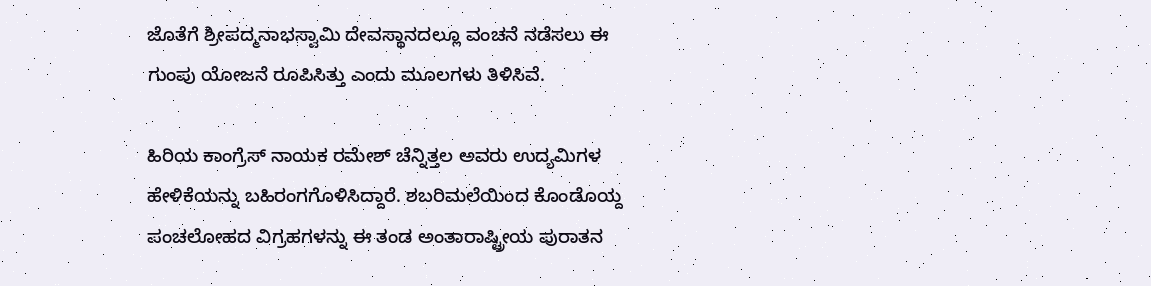ಜೊತೆಗೆ ಶ್ರೀಪದ್ಮನಾಭಸ್ವಾಮಿ ದೇವಸ್ಥಾನದಲ್ಲೂ ವಂಚನೆ ನಡೆಸಲು ಈ ಗುಂಪು ಯೋಜನೆ ರೂಪಿಸಿತ್ತು ಎಂದು ಮೂಲಗಳು ತಿಳಿಸಿವೆ.

ಹಿರಿಯ ಕಾಂಗ್ರೆಸ್ ನಾಯಕ ರಮೇಶ್ ಚೆನ್ನಿತ್ತಲ ಅವರು ಉದ್ಯಮಿಗಳ ಹೇಳಿಕೆಯನ್ನು ಬಹಿರಂಗಗೊಳಿಸಿದ್ದಾರೆ. ಶಬರಿಮಲೆಯಿಂದ ಕೊಂಡೊಯ್ದ ಪಂಚಲೋಹದ ವಿಗ್ರಹಗಳನ್ನು ಈ ತಂಡ ಅಂತಾರಾಷ್ಟ್ರೀಯ ಪುರಾತನ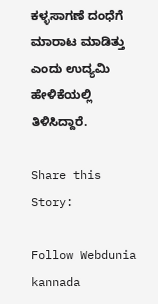ಕಳ್ಳಸಾಗಣೆ ದಂಧೆಗೆ ಮಾರಾಟ ಮಾಡಿತ್ತು ಎಂದು ಉದ್ಯಮಿ ಹೇಳಿಕೆಯಲ್ಲಿ ತಿಳಿಸಿದ್ದಾರೆ.

Share this Story:

Follow Webdunia kannada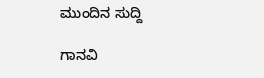ಮುಂದಿನ ಸುದ್ದಿ

ಗಾನವಿ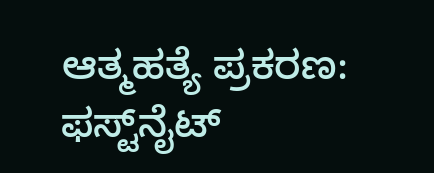ಆತ್ಮಹತ್ಯೆ ಪ್ರಕರಣ: ಫಸ್ಟ್‌ನೈಟ್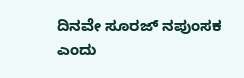ದಿನವೇ ಸೂರಜ್ ನಪುಂಸಕ ಎಂದು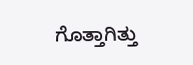ಗೊತ್ತಾಗಿತ್ತು